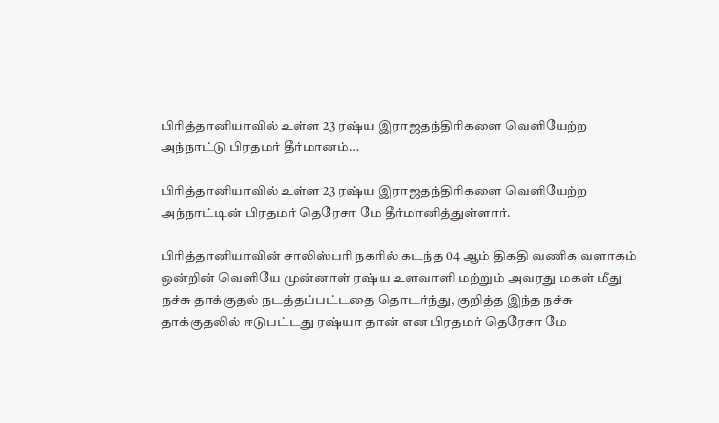பிரித்தானியாவில் உள்ள 23 ரஷ்ய இராஜதந்திரிகளை வெளியேற்ற அந்நாட்டு பிரதமர் தீர்மானம்…

பிரித்தானியாவில் உள்ள 23 ரஷ்ய இராஜதந்திரிகளை வெளியேற்ற அந்நாட்டின் பிரதமர் தெரேசா மே தீர்மானித்துள்ளார்.

பிரித்தானியாவின் சாலிஸ்பரி நகரில் கடந்த 04 ஆம் திகதி வணிக வளாகம் ஒன்றின் வெளியே முன்னாள் ரஷ்ய உளவாளி மற்றும் அவரது மகள் மீது நச்சு தாக்குதல் நடத்தப்பட்டதை தொடர்ந்து, குறித்த இந்த நச்சு தாக்குதலில் ஈடுபட்டது ரஷ்யா தான் என பிரதமர் தெரேசா மே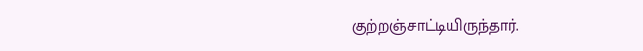குற்றஞ்சாட்டியிருந்தார்.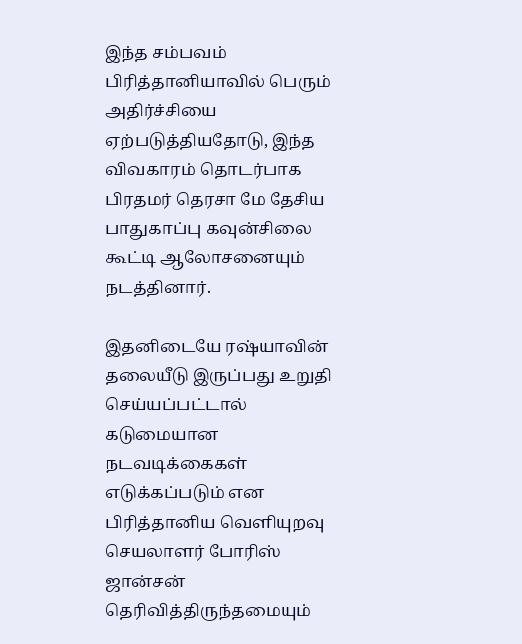இந்த சம்பவம் பிரித்தானியாவில் பெரும் அதிர்ச்சியை ஏற்படுத்தியதோடு, இந்த விவகாரம் தொடர்பாக பிரதமர் தெரசா மே தேசிய பாதுகாப்பு கவுன்சிலை கூட்டி ஆலோசனையும் நடத்தினார்.

இதனிடையே ரஷ்யாவின் தலையீடு இருப்பது உறுதி செய்யப்பட்டால் கடுமையான நடவடிக்கைகள் எடுக்கப்படும் என பிரித்தானிய வெளியுறவு செயலாளர் போரிஸ் ஜான்சன் தெரிவித்திருந்தமையும்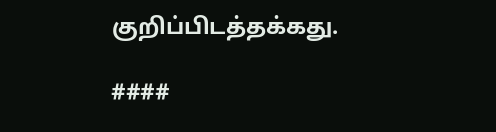குறிப்பிடத்தக்கது.

####